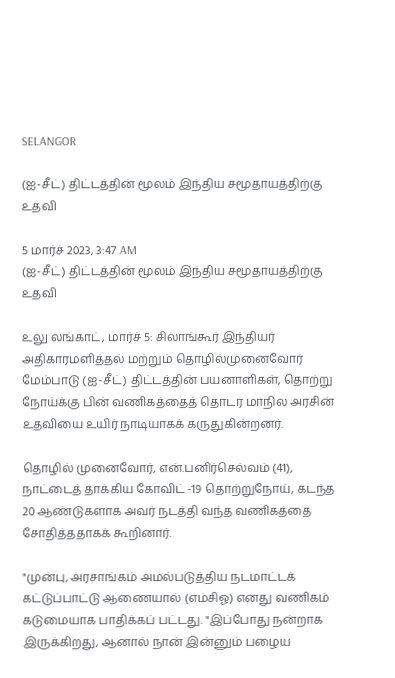SELANGOR

(ஐ-சீட்) திட்டத்தின் மூலம் இந்திய சமூதாயத்திற்கு உதவி

5 மார்ச் 2023, 3:47 AM
(ஐ-சீட்) திட்டத்தின் மூலம் இந்திய சமூதாயத்திற்கு உதவி

உலு லங்காட், மார்ச் 5: சிலாங்கூர் இந்தியர் அதிகாரமளித்தல் மற்றும் தொழில்முனைவோர் மேம்பாடு (ஐ-சீட்) திட்டத்தின் பயனாளிகள், தொற்று நோய்க்கு பின் வணிகத்தைத் தொடர மாநில அரசின் உதவியை உயிர் நாடியாகக் கருதுகின்றனர்.

தொழில் முனைவோர், என்.பனிர்செல்வம் (41), நாட்டைத் தாக்கிய கோவிட் -19 தொற்றுநோய், கடந்த 20 ஆண்டுகளாக அவர் நடத்தி வந்த வணிகத்தை சோதித்ததாகக் கூறினார்.

"முன்பு, அரசாங்கம் அமல்படுத்திய நடமாட்டக் கட்டுப்பாட்டு ஆணையால் (எம்சிஓ) எனது வணிகம் கடுமையாக பாதிக்கப் பட்டது. "இப்போது நன்றாக இருக்கிறது, ஆனால் நான் இன்னும் பழைய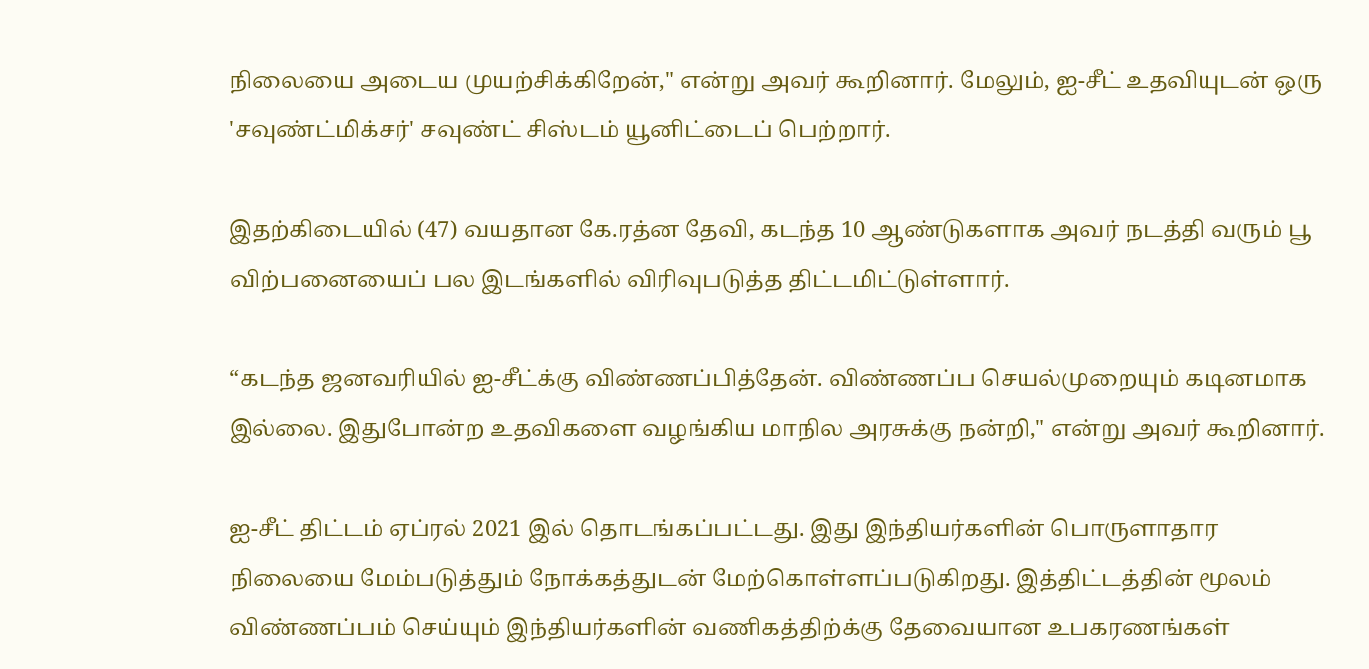நிலையை அடைய முயற்சிக்கிறேன்," என்று அவர் கூறினார். மேலும், ஐ-சீட் உதவியுடன் ஒரு 'சவுண்ட்மிக்சர்' சவுண்ட் சிஸ்டம் யூனிட்டைப் பெற்றார்.

இதற்கிடையில் (47) வயதான கே.ரத்ன தேவி, கடந்த 10 ஆண்டுகளாக அவர் நடத்தி வரும் பூ விற்பனையைப் பல இடங்களில் விரிவுபடுத்த திட்டமிட்டுள்ளார்.

“கடந்த ஜனவரியில் ஐ-சீட்க்கு விண்ணப்பித்தேன். விண்ணப்ப செயல்முறையும் கடினமாக இல்லை. இதுபோன்ற உதவிகளை வழங்கிய மாநில அரசுக்கு நன்றி," என்று அவர் கூறினார்.

ஐ-சீட் திட்டம் ஏப்ரல் 2021 இல் தொடங்கப்பட்டது. இது இந்தியர்களின் பொருளாதார நிலையை மேம்படுத்தும் நோக்கத்துடன் மேற்கொள்ளப்படுகிறது. இத்திட்டத்தின் மூலம் விண்ணப்பம் செய்யும் இந்தியர்களின் வணிகத்திற்க்கு தேவையான உபகரணங்கள்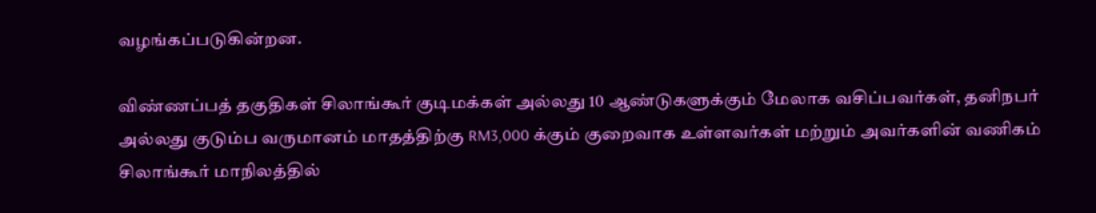வழங்கப்படுகின்றன.

விண்ணப்பத் தகுதிகள் சிலாங்கூர் குடிமக்கள் அல்லது 10 ஆண்டுகளுக்கும் மேலாக வசிப்பவர்கள், தனிநபர் அல்லது குடும்ப வருமானம் மாதத்திற்கு RM3,000 க்கும் குறைவாக உள்ளவர்கள் மற்றும் அவர்களின் வணிகம் சிலாங்கூர் மாநிலத்தில்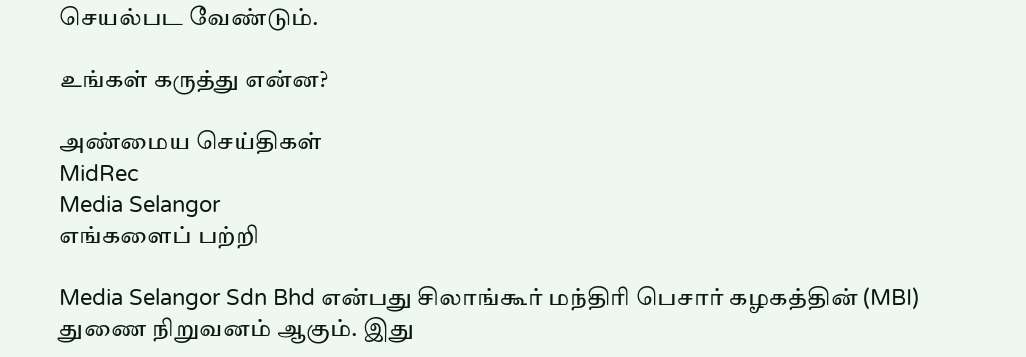செயல்பட வேண்டும்.

உங்கள் கருத்து என்ன?

அண்மைய செய்திகள்
MidRec
Media Selangor
எங்களைப் பற்றி

Media Selangor Sdn Bhd என்பது சிலாங்கூர் மந்திரி பெசார் கழகத்தின் (MBI) துணை நிறுவனம் ஆகும். இது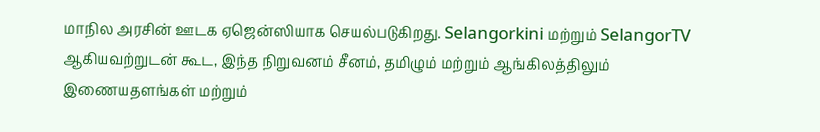மாநில அரசின் ஊடக ஏஜென்ஸியாக செயல்படுகிறது. Selangorkini மற்றும் SelangorTV ஆகியவற்றுடன் கூட, இந்த நிறுவனம் சீனம், தமிழும் மற்றும் ஆங்கிலத்திலும் இணையதளங்கள் மற்றும்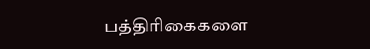பத்திரிகைகளை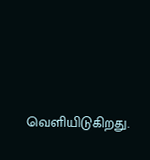வெளியிடுகிறது.